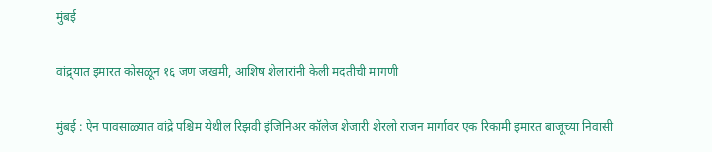मुंबई

वांद्र्यात इमारत कोसळून १६ जण जखमी, आशिष शेलारांनी केली मदतीची मागणी

मुंबई : ऐन पावसाळ्यात वांद्रे पश्चिम येथील रिझवी इंजिनिअर कॉलेज शेजारी शेरलो राजन मार्गावर एक रिकामी इमारत बाजूच्या निवासी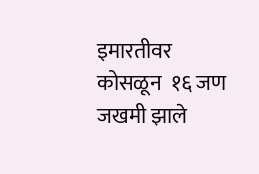इमारतीवर कोसळून  १६ जण जखमी झाले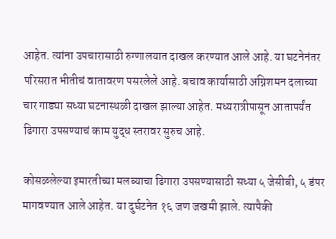आहेत. त्यांना उपचारासाठी रुग्णालयात दाखल करण्यात आले आहे. या घटनेनंतर परिसरात भीतीचं वातावरण पसरलेले आहे. बचाव कार्यासाठी अग्निशमन दलाच्या चार गाड्या सध्या घटनास्थळी दाखल झाल्या आहेत. मध्यरात्रीपासून आतापर्यंत ढिगारा उपसण्याचं काम युद्ध स्तरावर सुरुच आहे.

कोसळलेल्या इमारतीच्या मलब्याचा ढिगारा उपसण्यासाठी सध्या ५ जेसीबी, ५ डंपर मागवण्यात आले आहेत. या दुर्घटनेत १६ जण जखमी झाले. त्यापैकी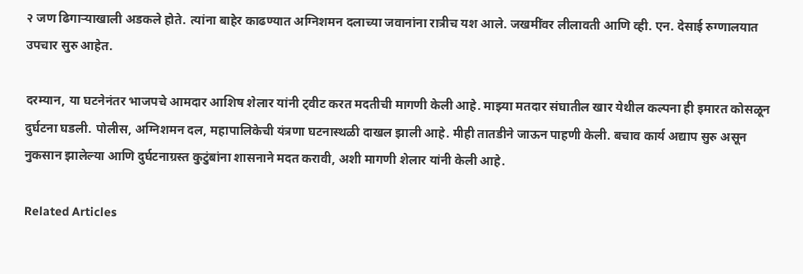२ जण ढिगाऱ्याखाली अडकले होते. त्यांना बाहेर काढण्यात अग्निशमन दलाच्या जवानांना रात्रीच यश आले. जखमींवर लीलावती आणि व्ही. एन. देसाई रुग्णालयात उपचार सुरु आहेत.

दरम्यान, या घटनेनंतर भाजपचे आमदार आशिष शेलार यांनी ट्वीट करत मदतीची मागणी केली आहे. माझ्या मतदार संघातील खार येथील कल्पना ही इमारत कोसळून दुर्घटना घडली. पोलीस, अग्निशमन दल, महापालिकेची यंत्रणा घटनास्थळी दाखल झाली आहे. मीही तातडीने जाऊन पाहणी केली. बचाव कार्य अद्याप सुरु असून नुकसान झालेल्या आणि दुर्घटनाग्रस्त कुटुंबांना शासनाने मदत करावी, अशी मागणी शेलार यांनी केली आहे.

Related Articles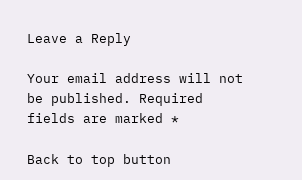Leave a Reply

Your email address will not be published. Required fields are marked *

Back to top button